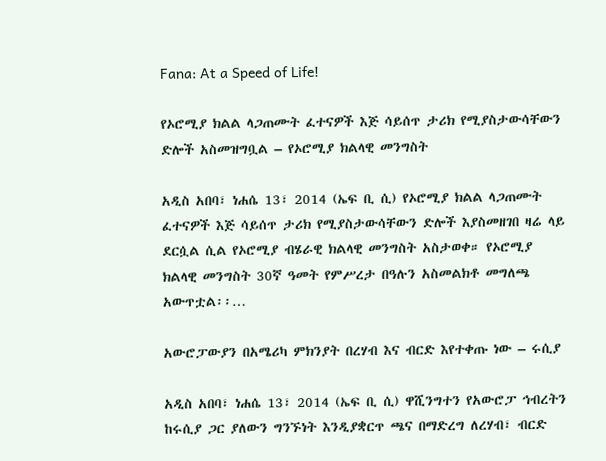Fana: At a Speed of Life!

የኦሮሚያ ክልል ላጋጠሙት ፈተናዎች እጅ ሳይሰጥ ታሪክ የሚያስታውሳቸውን ድሎች አስመዝግቧል – የኦሮሚያ ክልላዊ መንግስት

አዲስ አበባ፣ ነሐሴ 13፣ 2014 (ኤፍ ቢ ሲ) የኦሮሚያ ክልል ላጋጠሙት ፈተናዎች እጅ ሳይሰጥ ታሪክ የሚያስታውሳቸውን ድሎች እያስመዘገበ ዛሬ ላይ ደርሷል ሲል የኦሮሚያ ብሄራዊ ክልላዊ መንግስት አስታወቀ። የኦሮሚያ ክልላዊ መንግስት 30ኛ ዓመት የምሥረታ በዓሉን አስመልክቶ መግለጫ አውጥቷል፡፡…

አውሮፓውያን በአሜሪካ ምክንያት በረሃብ እና ብርድ እየተቀጡ ነው – ሩሲያ

አዲስ አበባ፣ ነሐሴ 13፣ 2014 (ኤፍ ቢ ሲ) ዋሺንግተን የአውሮፓ ኅብረትን ከሩሲያ ጋር ያለውን ግንኙነት እንዲያቋርጥ ጫና በማድረግ ለረሃብ፣ ብርድ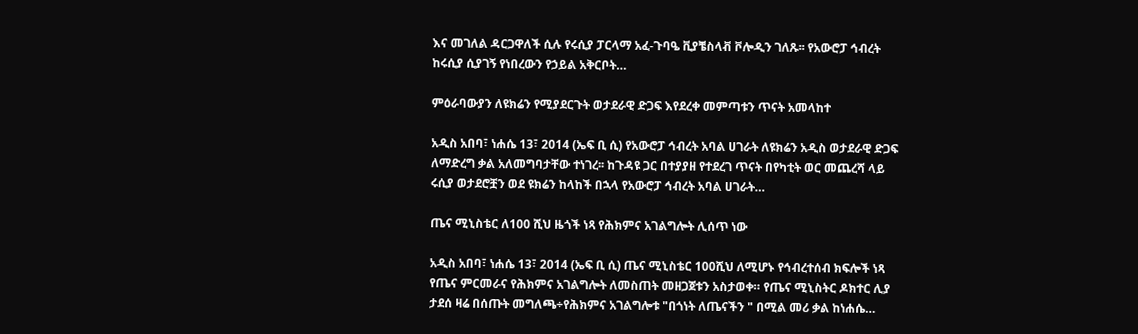እና መገለል ዳርጋዋለች ሲሉ የሩሲያ ፓርላማ አፈ-ጉባዔ ቪያቼስላቭ ቮሎዲን ገለጹ፡፡ የአውሮፓ ኅብረት ከሩሲያ ሲያገኝ የነበረውን የኃይል አቅርቦት…

ምዕራባውያን ለዩክሬን የሚያደርጉት ወታደራዊ ድጋፍ እየደረቀ መምጣቱን ጥናት አመላከተ

አዲስ አበባ፣ ነሐሴ 13፣ 2014 (ኤፍ ቢ ሲ) የአውሮፓ ኅብረት አባል ሀገራት ለዩክሬን አዲስ ወታደራዊ ድጋፍ ለማድረግ ቃል አለመግባታቸው ተነገረ፡፡ ከጉዳዩ ጋር በተያያዘ የተደረገ ጥናት በየካቲት ወር መጨረሻ ላይ ሩሲያ ወታደሮቿን ወደ ዩክሬን ከላከች በኋላ የአውሮፓ ኅብረት አባል ሀገራት…

ጤና ሚኒስቴር ለ100 ሺህ ዜጎች ነጻ የሕክምና አገልግሎት ሊሰጥ ነው

አዲስ አበባ፣ ነሐሴ 13፣ 2014 (ኤፍ ቢ ሲ) ጤና ሚኒስቴር 100ሺህ ለሚሆኑ የኅብረተሰብ ክፍሎች ነጻ የጤና ምርመራና የሕክምና አገልግሎት ለመስጠት መዘጋጀቱን አስታወቀ። የጤና ሚኒስትር ዶክተር ሊያ ታደሰ ዛሬ በሰጡት መግለጫ÷የሕክምና አገልግሎቱ "በጎነት ለጤናችን " በሚል መሪ ቃል ከነሐሴ…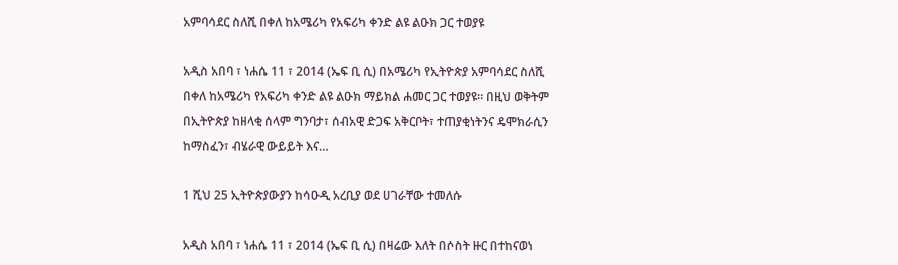አምባሳደር ስለሺ በቀለ ከአሜሪካ የአፍሪካ ቀንድ ልዩ ልዑክ ጋር ተወያዩ

አዲስ አበባ ፣ ነሐሴ 11 ፣ 2014 (ኤፍ ቢ ሲ) በአሜሪካ የኢትዮጵያ አምባሳደር ስለሺ በቀለ ከአሜሪካ የአፍሪካ ቀንድ ልዩ ልዑክ ማይክል ሐመር ጋር ተወያዩ። በዚህ ወቅትም በኢትዮጵያ ከዘላቂ ሰላም ግንባታ፣ ሰብአዊ ድጋፍ አቅርቦት፣ ተጠያቂነትንና ዴሞክራሲን ከማስፈን፣ ብሄራዊ ውይይት እና…

1 ሺህ 25 ኢትዮጵያውያን ከሳዑዲ አረቢያ ወደ ሀገራቸው ተመለሱ

አዲስ አበባ ፣ ነሐሴ 11 ፣ 2014 (ኤፍ ቢ ሲ) በዛሬው እለት በሶስት ዙር በተከናወነ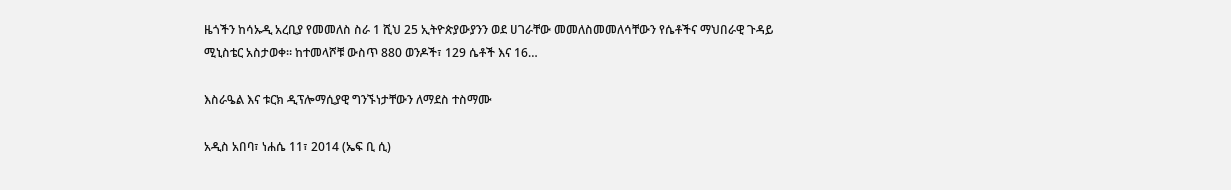ዜጎችን ከሳኡዲ አረቢያ የመመለስ ስራ 1 ሺህ 25 ኢትዮጵያውያንን ወደ ሀገራቸው መመለስመመለሳቸውን የሴቶችና ማህበራዊ ጉዳይ ሚኒስቴር አስታወቀ። ከተመላሾቹ ውስጥ 880 ወንዶች፣ 129 ሴቶች እና 16…

እስራዔል እና ቱርክ ዲፕሎማሲያዊ ግንኙነታቸውን ለማደስ ተስማሙ

አዲስ አበባ፣ ነሐሴ 11፣ 2014 (ኤፍ ቢ ሲ)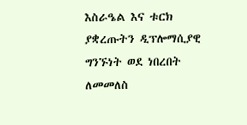እስራዔል እና ቱርክ ያቋረጡትን ዲፕሎማሲያዊ ግንኙነት ወደ ነበረበት ለመመለስ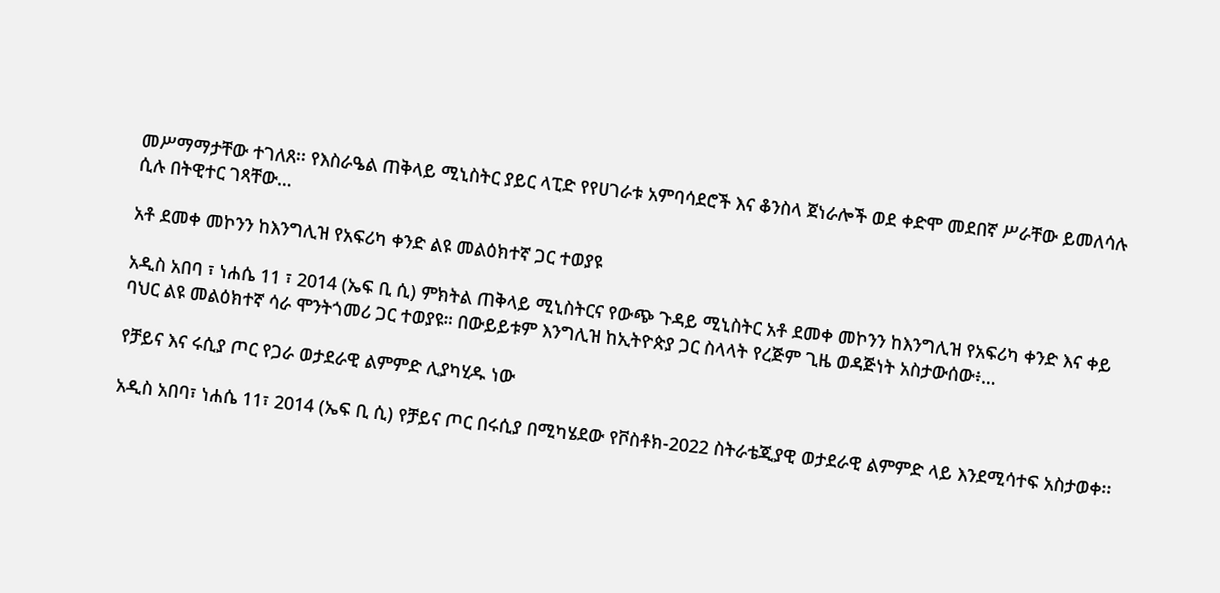መሥማማታቸው ተገለጸ፡፡ የእስራዔል ጠቅላይ ሚኒስትር ያይር ላፒድ የየሀገራቱ አምባሳደሮች እና ቆንስላ ጀነራሎች ወደ ቀድሞ መደበኛ ሥራቸው ይመለሳሉ ሲሉ በትዊተር ገጻቸው…

አቶ ደመቀ መኮንን ከእንግሊዝ የአፍሪካ ቀንድ ልዩ መልዕክተኛ ጋር ተወያዩ

አዲስ አበባ ፣ ነሐሴ 11 ፣ 2014 (ኤፍ ቢ ሲ) ምክትል ጠቅላይ ሚኒስትርና የውጭ ጉዳይ ሚኒስትር አቶ ደመቀ መኮንን ከእንግሊዝ የአፍሪካ ቀንድ እና ቀይ ባህር ልዩ መልዕክተኛ ሳራ ሞንትጎመሪ ጋር ተወያዩ። በውይይቱም እንግሊዝ ከኢትዮጵያ ጋር ስላላት የረጅም ጊዜ ወዳጅነት አስታውሰው፥…

የቻይና እና ሩሲያ ጦር የጋራ ወታደራዊ ልምምድ ሊያካሂዱ ነው

አዲስ አበባ፣ ነሐሴ 11፣ 2014 (ኤፍ ቢ ሲ) የቻይና ጦር በሩሲያ በሚካሄደው የቮስቶክ-2022 ስትራቴጂያዊ ወታደራዊ ልምምድ ላይ እንደሚሳተፍ አስታወቀ፡፡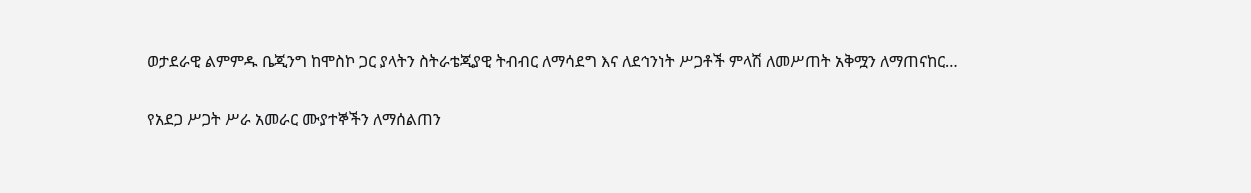ወታደራዊ ልምምዱ ቤጂንግ ከሞስኮ ጋር ያላትን ስትራቴጂያዊ ትብብር ለማሳደግ እና ለደኅንነት ሥጋቶች ምላሽ ለመሥጠት አቅሟን ለማጠናከር…

የአደጋ ሥጋት ሥራ አመራር ሙያተኞችን ለማሰልጠን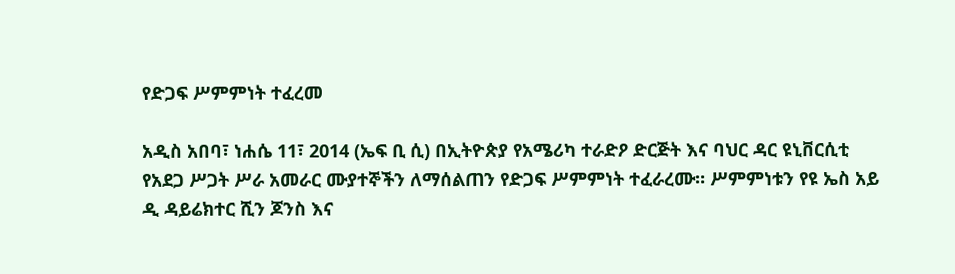የድጋፍ ሥምምነት ተፈረመ

አዲስ አበባ፣ ነሐሴ 11፣ 2014 (ኤፍ ቢ ሲ) በኢትዮጵያ የአሜሪካ ተራድዖ ድርጅት እና ባህር ዳር ዩኒቨርሲቲ የአደጋ ሥጋት ሥራ አመራር ሙያተኞችን ለማሰልጠን የድጋፍ ሥምምነት ተፈራረሙ። ሥምምነቱን የዩ ኤስ አይ ዲ ዳይሬክተር ሺን ጆንስ እና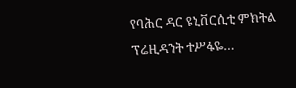የባሕር ዳር ዩኒቨርሲቲ ምክትል ፕሬዚዳንት ተሥፋዬ…